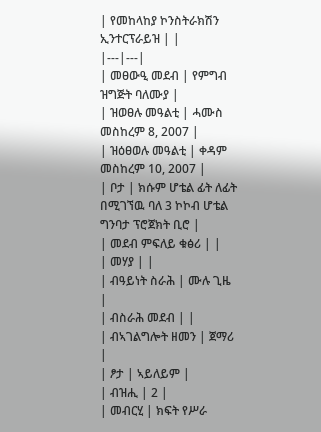| የመከላከያ ኮንስትራክሽን ኢንተርፕራይዝ | |
|---|---|
| መፀውዒ መደብ | የምግብ ዝግጅት ባለሙያ |
| ዝወፀሉ መዓልቲ | ሓሙስ መስከረም 8, 2007 |
| ዝዕፀወሉ መዓልቲ | ቀዳም መስከረም 10, 2007 |
| ቦታ | ክሱም ሆቴል ፊት ለፊት በሚገኘዉ ባለ 3 ኮኮብ ሆቴል ግንባታ ፕሮጀክት ቢሮ |
| መደብ ምፍለይ ቁፅሪ | |
| መሃያ | |
| ብዓይነት ስራሕ | ሙሉ ጊዜ |
| ብስራሕ መደብ | |
| ብኣገልግሎት ዘመን | ጀማሪ |
| ፆታ | ኣይለይም |
| ብዝሒ | 2 |
| መብርሂ | ክፍት የሥራ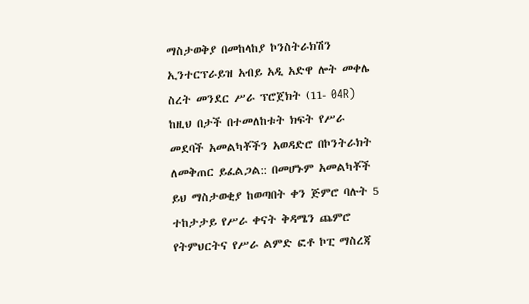ማስታወቅያ በመከላከያ ኮንስትራክሽን ኢንተርፕራይዝ አብይ አዲ አድዋ ሎት መቀሌ ስረት መንደር ሥራ ፕሮጀክት (11- 04R) ከዚህ በታች በተመለከቱት ክፍት የሥራ መደባች አመልካቾችን አወዳድሮ በኮንትራክት ለመቅጠር ይፈልጋል:: በመሆኑም አመልካቾች ይህ ማስታወቂያ ከወጣበት ቀን ጅምሮ ባሉት 5 ተከታታይ የሥራ ቀናት ቅዳሜን ጨምሮ የትምህርትና የሥራ ልምድ ፎቶ ኮፒ ማስረጃ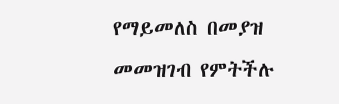የማይመለስ በመያዝ መመዝገብ የምትችሉ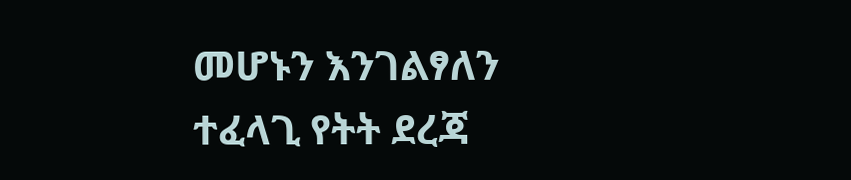መሆኑን እንገልፃለን
ተፈላጊ የትት ደረጃ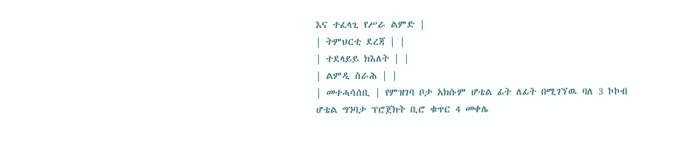እና ተፈላጊ የሥራ ልምድ |
| ትምህርቲ ደረጃ | |
| ተደላይይ ክእለት | |
| ልምዲ ስራሕ | |
| መተሓሳሰቢ | የምዝገባ ቦታ አክሱም ሆቴል ፊት ለፊት በሚገኘዉ ባለ 3 ኮኮብ ሆቴል ግንባታ ፕሮጀክት ቢሮ ቁጥር 4 መቀሌ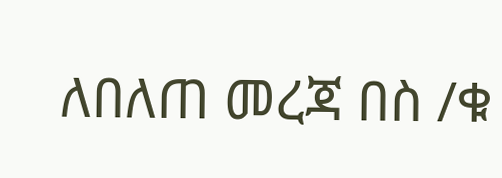ለበለጠ መረጃ በስ /ቁ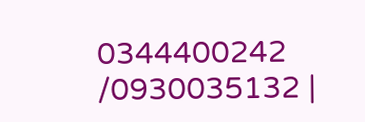0344400242 /0930035132 |